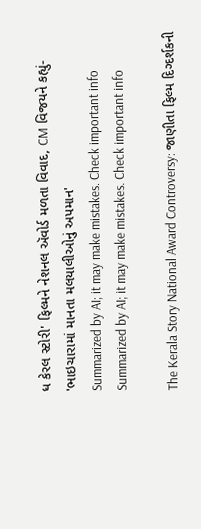ધ કેરલ સ્ટોરી' ફિલ્મને નેશનલ ઍવોર્ડ મળતા વિવાદ, CM વિજયને કહ્યું- 'ભાઇચારામાં માનતા મલયાલીઓનું અપમાન'
Summarized by AI; it may make mistakes. Check important info
Summarized by AI; it may make mistakes. Check important info

The Kerala Story National Award Controversy: જાણીતા ફિલ્મ દિગ્દર્શકની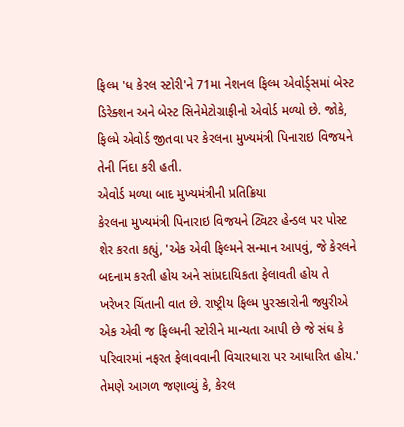ફિલ્મ 'ધ કેરલ સ્ટોરી'ને 71મા નેશનલ ફિલ્મ એવોર્ડ્સમાં બેસ્ટ ડિરેક્શન અને બેસ્ટ સિનેમેટોગ્રાફીનો એવોર્ડ મળ્યો છે. જોકે, ફિલ્મે એવોર્ડ જીતવા પર કેરલના મુખ્યમંત્રી પિનારાઇ વિજયને તેની નિંદા કરી હતી.
એવોર્ડ મળ્યા બાદ મુખ્યમંત્રીની પ્રતિક્રિયા
કેરલના મુખ્યમંત્રી પિનારાઇ વિજયને ટ્વિટર હેન્ડલ પર પોસ્ટ શેર કરતા કહ્યું, 'એક એવી ફિલ્મને સન્માન આપવું, જે કેરલને બદનામ કરતી હોય અને સાંપ્રદાયિકતા ફેલાવતી હોય તે ખરેખર ચિંતાની વાત છે. રાષ્ટ્રીય ફિલ્મ પુરસ્કારોની જ્યુરીએ એક એવી જ ફિલ્મની સ્ટોરીને માન્યતા આપી છે જે સંઘ કે પરિવારમાં નફરત ફેલાવવાની વિચારધારા પર આધારિત હોય.'
તેમણે આગળ જણાવ્યું કે, કેરલ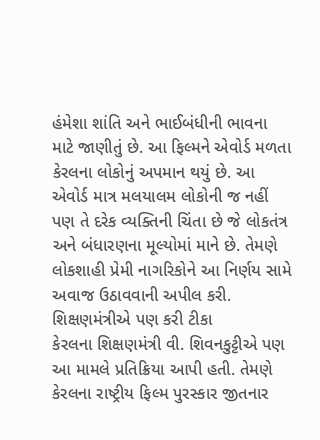હંમેશા શાંતિ અને ભાઈબંધીની ભાવના માટે જાણીતું છે. આ ફિલ્મને એવોર્ડ મળતા કેરલના લોકોનું અપમાન થયું છે. આ એવોર્ડ માત્ર મલયાલમ લોકોની જ નહીં પણ તે દરેક વ્યક્તિની ચિંતા છે જે લોકતંત્ર અને બંધારણના મૂલ્યોમાં માને છે. તેમણે લોકશાહી પ્રેમી નાગરિકોને આ નિર્ણય સામે અવાજ ઉઠાવવાની અપીલ કરી.
શિક્ષણમંત્રીએ પણ કરી ટીકા
કેરલના શિક્ષણમંત્રી વી. શિવનકુટ્ટીએ પણ આ મામલે પ્રતિક્રિયા આપી હતી. તેમણે કેરલના રાષ્ટ્રીય ફિલ્મ પુરસ્કાર જીતનાર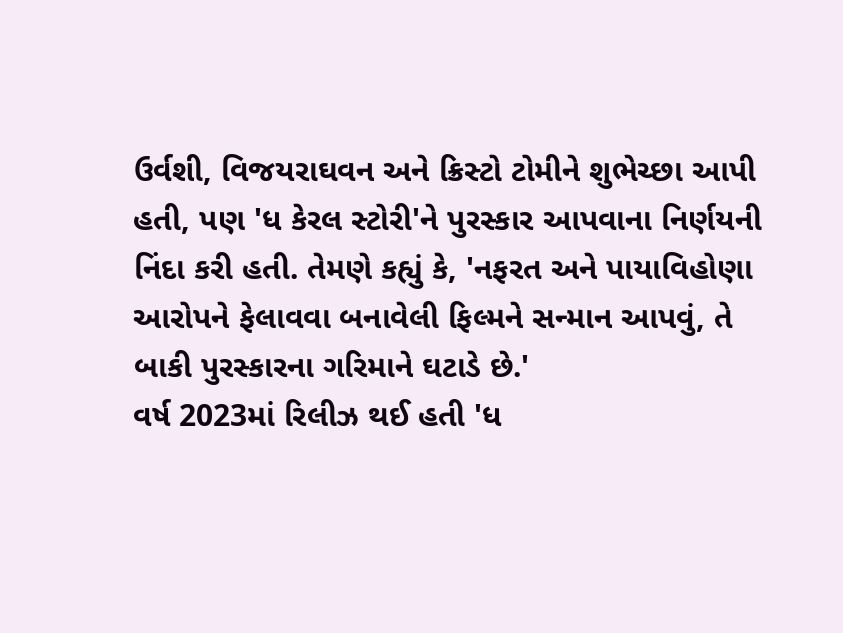ઉર્વશી, વિજયરાઘવન અને ક્રિસ્ટો ટોમીને શુભેચ્છા આપી હતી, પણ 'ધ કેરલ સ્ટોરી'ને પુરસ્કાર આપવાના નિર્ણયની નિંદા કરી હતી. તેમણે કહ્યું કે, 'નફરત અને પાયાવિહોણા આરોપને ફેલાવવા બનાવેલી ફિલ્મને સન્માન આપવું, તે બાકી પુરસ્કારના ગરિમાને ઘટાડે છે.'
વર્ષ 2023માં રિલીઝ થઈ હતી 'ધ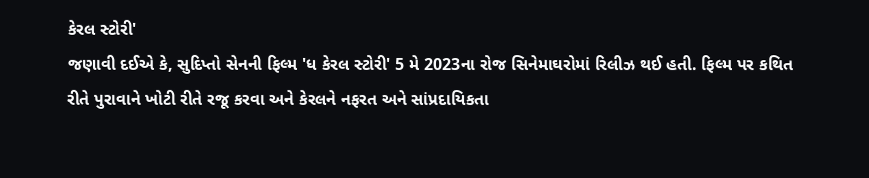કેરલ સ્ટોરી'
જણાવી દઈએ કે, સુદિપ્તો સેનની ફિલ્મ 'ધ કેરલ સ્ટોરી' 5 મે 2023ના રોજ સિનેમાઘરોમાં રિલીઝ થઈ હતી. ફિલ્મ પર કથિત રીતે પુરાવાને ખોટી રીતે રજૂ કરવા અને કેરલને નફરત અને સાંપ્રદાયિકતા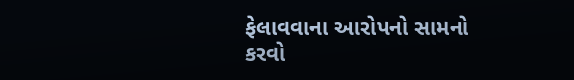ફેલાવવાના આરોપનો સામનો કરવો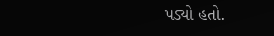પડ્યો હતો.